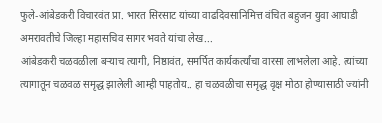फुले-आंबेडकरी विचारवंत प्रा. भारत सिरसाट यांच्या वाढदिवसानिमित्त वंचित बहुजन युवा आघाडी अमरावतीचे जिल्हा महासचिव सागर भवते यांचा लेख...
आंबेडकरी चळवळीला बऱ्याच त्यागी, निष्ठावंत, समर्पित कार्यकर्त्यांचा वारसा लाभलेला आहे. त्यांच्या त्यागातून चळवळ समृद्ध झालेली आम्ही पाहतोय.. हा चळवळीचा समृद्ध वृक्ष मोठा होण्यासाठी ज्यांनी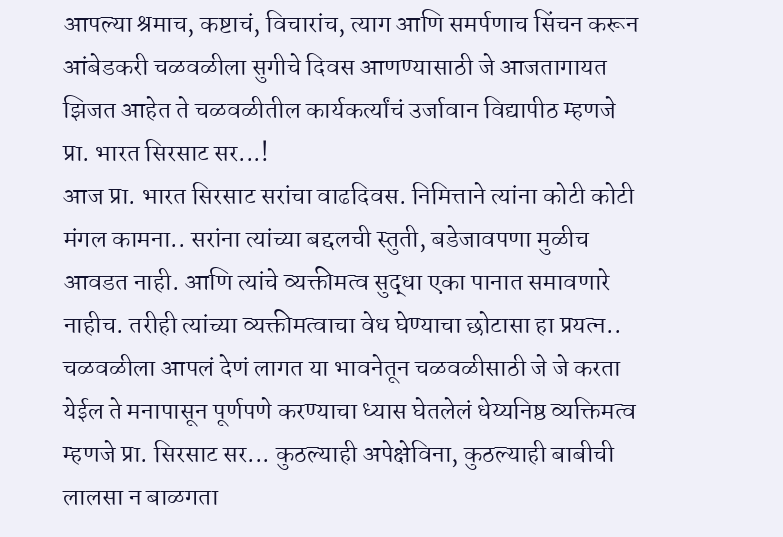आपल्या श्रमाच, कष्टाचं, विचारांच, त्याग आणि समर्पणाच सिंचन करून आंबेडकरी चळवळीला सुगीचे दिवस आणण्यासाठी जे आजतागायत झिजत आहेत ते चळवळीतील कार्यकर्त्यांचं उर्जावान विद्यापीठ म्हणजे प्रा. भारत सिरसाट सर...!
आज प्रा. भारत सिरसाट सरांचा वाढदिवस. निमित्ताने त्यांना कोटी कोटी मंगल कामना.. सरांना त्यांच्या बद्दलची स्तुती, बडेजावपणा मुळीच आवडत नाही. आणि त्यांचे व्यक्तीमत्व सुद्धा एका पानात समावणारे नाहीच. तरीही त्यांच्या व्यक्तीमत्वाचा वेध घेण्याचा छोटासा हा प्रयत्न.. चळवळीला आपलं देणं लागत या भावनेतून चळवळीसाठी जे जे करता येईल ते मनापासून पूर्णपणे करण्याचा ध्यास घेतलेलं धेय्यनिष्ठ व्यक्तिमत्व म्हणजे प्रा. सिरसाट सर... कुठल्याही अपेक्षेविना, कुठल्याही बाबीची लालसा न बाळगता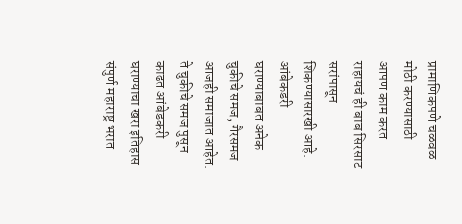प्रामाणिकपणे चळवळ मोठी करण्यासाठी आपण काम करत राहायचं ही बाब सिरसाट सरांपासून शिकण्यासारखी आहे.
आंबेकडरी घराण्याबाबत अनेक चुकीचे समज, गैरसमज आजही समाजात आहेत. ते चुकीचे समज पुसून काढत आंबेडकरी घराण्याचा खरा इतिहास संपुर्ण महाराष्ट्र भरात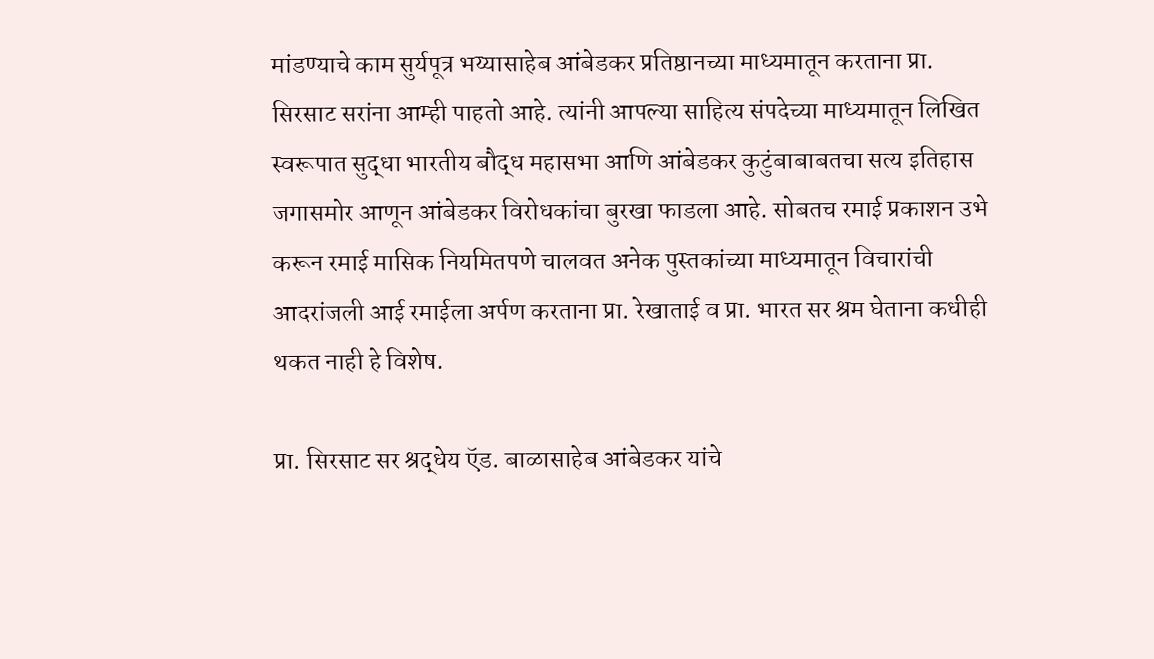मांडण्याचे काम सुर्यपूत्र भय्यासाहेब आंबेडकर प्रतिष्ठानच्या माध्यमातून करताना प्रा. सिरसाट सरांना आम्ही पाहतो आहे. त्यांनी आपल्या साहित्य संपदेच्या माध्यमातून लिखित स्वरूपात सुद्धा भारतीय बौद्ध महासभा आणि आंबेडकर कुटुंबाबाबतचा सत्य इतिहास जगासमोर आणून आंबेडकर विरोधकांचा बुरखा फाडला आहे. सोबतच रमाई प्रकाशन उभे करून रमाई मासिक नियमितपणे चालवत अनेक पुस्तकांच्या माध्यमातून विचारांची आदरांजली आई रमाईला अर्पण करताना प्रा. रेखाताई व प्रा. भारत सर श्रम घेताना कधीही थकत नाही हे विशेष.

प्रा. सिरसाट सर श्रद्धेय ऍड. बाळासाहेब आंबेडकर यांचे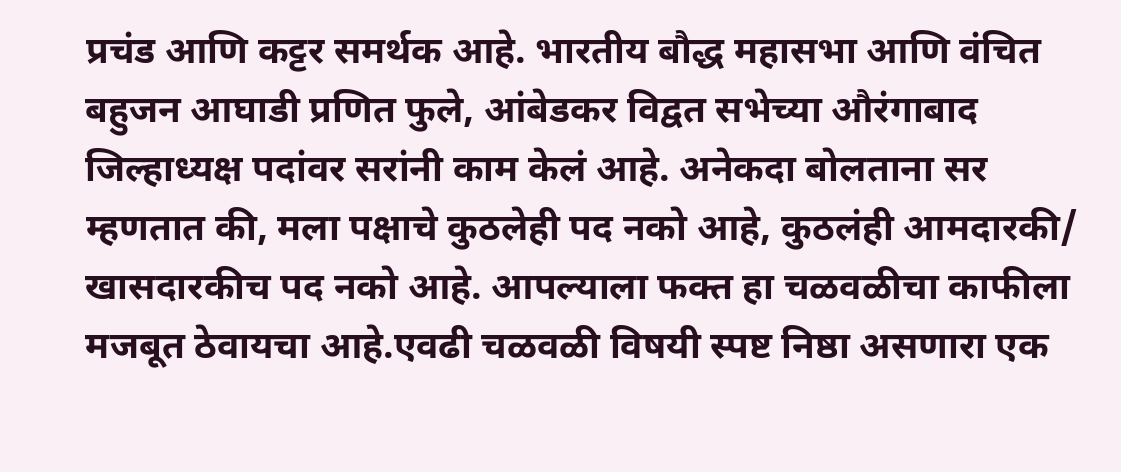प्रचंड आणि कट्टर समर्थक आहे. भारतीय बौद्ध महासभा आणि वंचित बहुजन आघाडी प्रणित फुले, आंबेडकर विद्वत सभेच्या औरंगाबाद जिल्हाध्यक्ष पदांवर सरांनी काम केलं आहे. अनेकदा बोलताना सर म्हणतात की, मला पक्षाचे कुठलेही पद नको आहे, कुठलंही आमदारकी/ खासदारकीच पद नको आहे. आपल्याला फक्त हा चळवळीचा काफीला मजबूत ठेवायचा आहे.एवढी चळवळी विषयी स्पष्ट निष्ठा असणारा एक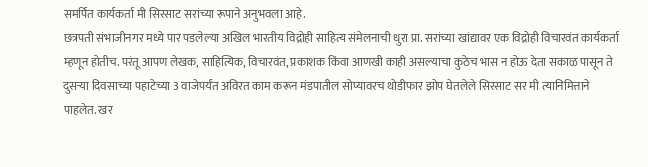समर्पित कार्यकर्ता मी सिरसाट सरांच्या रूपाने अनुभवला आहे.
छत्रपती संभाजीनगर मध्ये पार पडलेल्या अखिल भारतीय विद्रोही साहित्य संमेलनाची धुरा प्रा. सरांच्या खांद्यावर एक विद्रोही विचारवंत कार्यकर्ता म्हणून होतीच. परंतू आपण लेखक, साहित्यिक, विचारवंत, प्रकाशक किंवा आणखी काही असल्याचा कुठेच भास न होऊ देता सकाळ पासून ते दुसऱ्या दिवसाच्या पहाटेच्या 3 वाजेपर्यंत अविरत काम करून मंडपातील सोप्यावरच थोडीफार झोप घेतलेले सिरसाट सर मी त्यानिमित्ताने पाहलेत. खर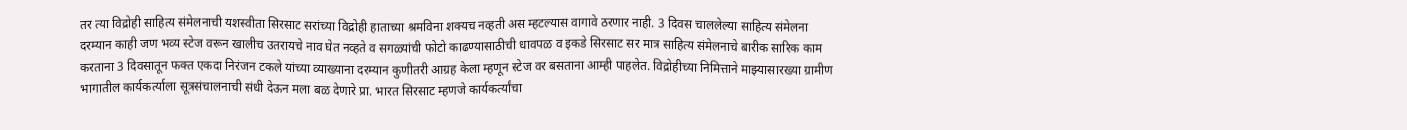तर त्या विद्रोही साहित्य संमेलनाची यशस्वीता सिरसाट सरांच्या विद्रोही हाताच्या श्रमविना शक्यच नव्हती अस म्हटल्यास वागावे ठरणार नाही. 3 दिवस चाललेल्या साहित्य संमेलना दरम्यान काही जण भव्य स्टेज वरून खालीच उतरायचे नाव घेत नव्हते व सगळ्यांची फोटो काढण्यासाठीची धावपळ व इकडे सिरसाट सर मात्र साहित्य संमेलनाचे बारीक सारिक काम करताना 3 दिवसातून फक्त एकदा निरंजन टकले यांच्या व्याख्याना दरम्यान कुणीतरी आग्रह केला म्हणून स्टेज वर बसताना आम्ही पाहलेत. विद्रोहीच्या निमित्ताने माझ्यासारख्या ग्रामीण भागातील कार्यकर्त्याला सूत्रसंचालनाची संधी देऊन मला बळ देणारे प्रा. भारत सिरसाट म्हणजे कार्यकर्त्यांचा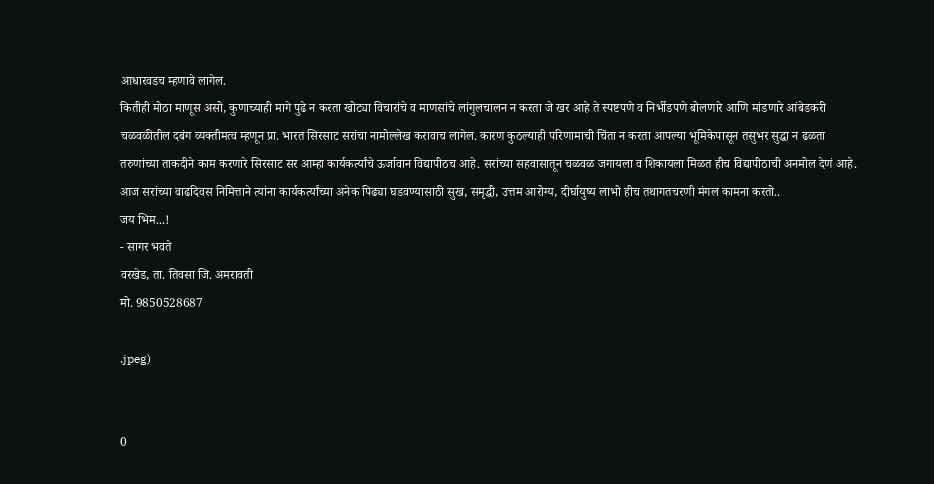आधारवडच म्हणावे लागेल.
कितीही मोठा माणूस असो, कुणाच्याही मागे पुढे न करता खोट्या विचारांचे व माणसांचे लांगुलचालन न करता जे खर आहे ते स्पष्टपणे व निर्भीडपणे बोलणारे आणि मांडणारे आंबेडकरी चळवळीतील दबंग व्यक्तीमत्व म्हणून प्रा. भारत सिरसाट सरांचा नामोल्लेख करावाच लागेल. कारण कुठल्याही परिणामाची चिंता न करता आपल्या भूमिकेपासून तसुभर सुद्धा न ढळता तरुणांच्या ताकदीने काम करणारे सिरसाट सर आम्हा कार्यकर्त्यांचे ऊर्जावान विद्यापीठच आहे. सरांच्या सहवासातून चळवळ जगायला व शिकायला मिळत हीच विद्यापीठाची अनमोल देणं आहे. आज सरांच्या वाढदिवस निमित्ताने त्यांना कार्यकर्त्यांच्या अनेक पिढ्या घडवण्यासाठी सुख, समृद्धी, उत्तम आरोग्य, दीर्घायुष्य लाभो हीच तथागतचरणी मंगल कामना करतो..
जय भिम...!
- सागर भवते
वरखेड, ता. तिवसा जि. अमरावती
मो. 9850528687

.jpeg)


0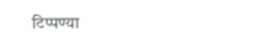टिप्पण्या